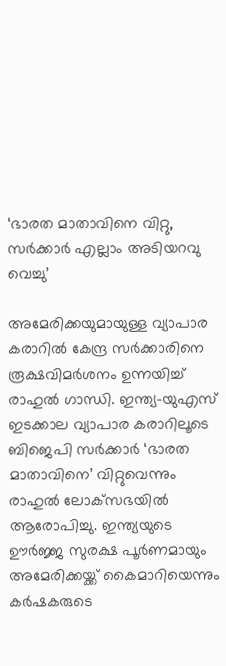‘ഭാരത മാതാവിനെ വിറ്റു, സര്‍ക്കാര്‍ എല്ലാം അടിയറവു വെച്ചു’

അമേരിക്കയുമായുള്ള വ്യാപാര കരാറില്‍ കേന്ദ്ര സര്‍ക്കാരിനെ രൂക്ഷവിമര്‍ശനം ഉന്നയിച്ച് രാഹുല്‍ ഗാന്ധി. ഇന്ത്യ-യുഎസ് ഇടക്കാല വ്യാപാര കരാറിലൂടെ ബിജെപി സര്‍ക്കാര്‍ ‘ഭാരത മാതാവിനെ’ വിറ്റുവെന്നും രാഹുല്‍ ലോക്‌സഭയില്‍ ആരോപിച്ചു. ഇന്ത്യയുടെ ഊര്‍ജ്ജ സുരക്ഷ പൂര്‍ണമായും അമേരിക്കയ്ക്ക് കൈമാറിയെന്നും കര്‍ഷകരുടെ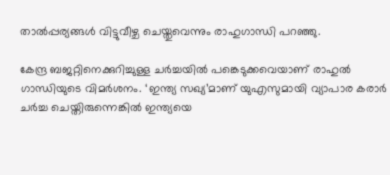താല്‍പ്പര്യങ്ങള്‍ വിട്ടുവീഴ്ച ചെയ്തുവെന്നും രാഹുഗാന്ധി പറഞ്ഞു.

കേന്ദ്ര ബജറ്റിനെക്കുറിച്ചുള്ള ചര്‍ച്ചയില്‍ പങ്കെടുക്കവെയാണ് രാഹുല്‍ ഗാന്ധിയുടെ വിമര്‍ശനം. ‘ഇന്ത്യ സഖ്യ’മാണ് യുഎസുമായി വ്യാപാര കരാര്‍ ചര്‍ച്ച ചെയ്തിരുന്നെങ്കില്‍ ഇന്ത്യയെ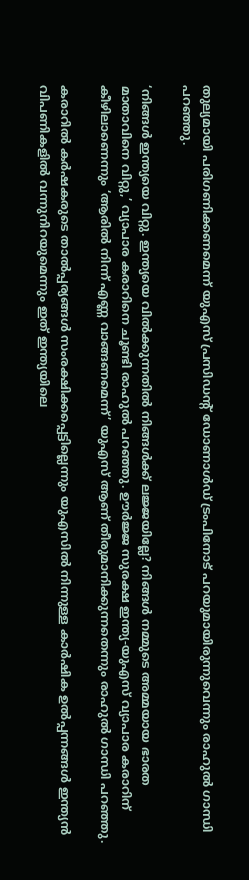തുല്യമായി പരിഗണിക്കണമെന്ന് യുഎസ് പ്രസിഡന്റ് ഡോണാള്‍ഡ് ട്രംപിനോട് പറയുമായിരുന്നുവെന്നും രാഹുല്‍ ഗാന്ധി പറഞ്ഞു.

‘നിങ്ങള്‍ ഇന്ത്യയെ വിറ്റു. ഇന്ത്യയെ വില്‍ക്കുന്നതില്‍ നിങ്ങള്‍ക്ക് ലജ്ജയില്ലേ? നിങ്ങള്‍ നമ്മുടെ അമ്മയായ ഭാരത മാതാവിനെ വിറ്റു,’ വ്യാപാര കരാറിനെ ചൂണ്ടി രാഹുല്‍ പറഞ്ഞു. ഊര്‍ജ്ജ സുരക്ഷ ഇന്ത്യ-യുഎസ് വ്യാപാര കരാറിന് കീഴിലാണെന്നും ‘ആരില്‍ നിന്ന് എണ്ണ വാങ്ങണമെന്ന്’ യുഎസ് ആണ് തീരുമാനിക്കുന്നതെന്നും രാഹുല്‍ ഗാന്ധി പറഞ്ഞു.

കരാറില്‍ കര്‍ഷകരുടെ താല്‍പ്പര്യങ്ങള്‍ സംരക്ഷിക്കപ്പെട്ടില്ലെന്നും യുഎസില്‍ നിന്നുള്ള കാര്‍ഷിക ഉല്‍പ്പന്നങ്ങള്‍ ഇന്ത്യന്‍ വിപണികളില്‍ വന്നുനിറയുമെന്നും ഇത് ഇന്ത്യയിലെ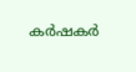കര്‍ഷകര്‍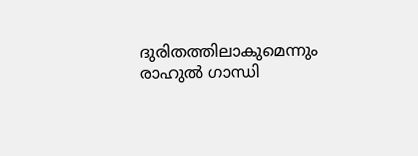ദുരിതത്തിലാകുമെന്നും രാഹുല്‍ ഗാന്ധി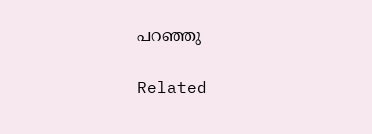പറഞ്ഞു

Related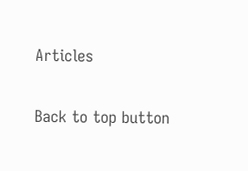Articles

Back to top button